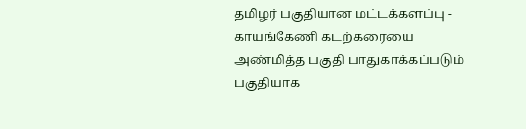தமிழர் பகுதியான மட்டக்களப்பு - காயங்கேணி கடற்கரையை அண்மித்த பகுதி பாதுகாக்கப்படும் பகுதியாக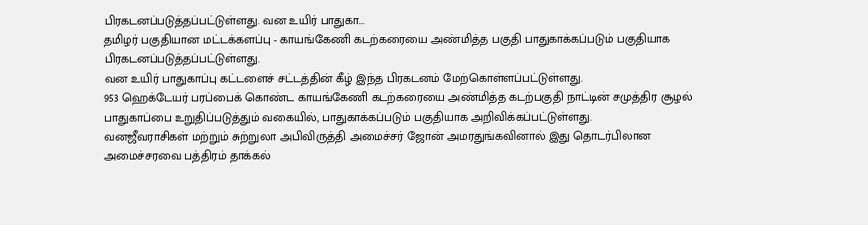பிரகடனப்படுத்தப்பட்டுள்ளது. வன உயிர் பாதுகா...
தமிழர் பகுதியான மட்டக்களப்பு - காயங்கேணி கடற்கரையை அண்மித்த பகுதி பாதுகாக்கப்படும் பகுதியாக பிரகடனப்படுத்தப்பட்டுள்ளது.
வன உயிர் பாதுகாப்பு கட்டளைச் சட்டத்தின் கீழ் இந்த பிரகடனம் மேற்கொள்ளப்பட்டுள்ளது.
953 ஹெக்டேயர் பரப்பைக் கொண்ட காயங்கேணி கடற்கரையை அண்மித்த கடற்பகுதி நாட்டின் சமுத்திர சூழல் பாதுகாப்பை உறுதிப்படுத்தும் வகையில், பாதுகாக்கப்படும் பகுதியாக அறிவிக்கப்பட்டுள்ளது.
வனஜீவராசிகள் மற்றும் சுற்றுலா அபிவிருத்தி அமைச்சர் ஜோன் அமரதுங்கவினால் இது தொடர்பிலான அமைச்சரவை பத்திரம் தாக்கல்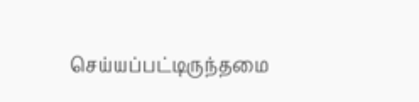செய்யப்பட்டிருந்தமை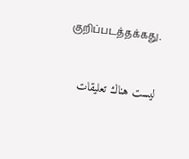குறிப்படத்தக்கது.


ليست هناك تعليقات